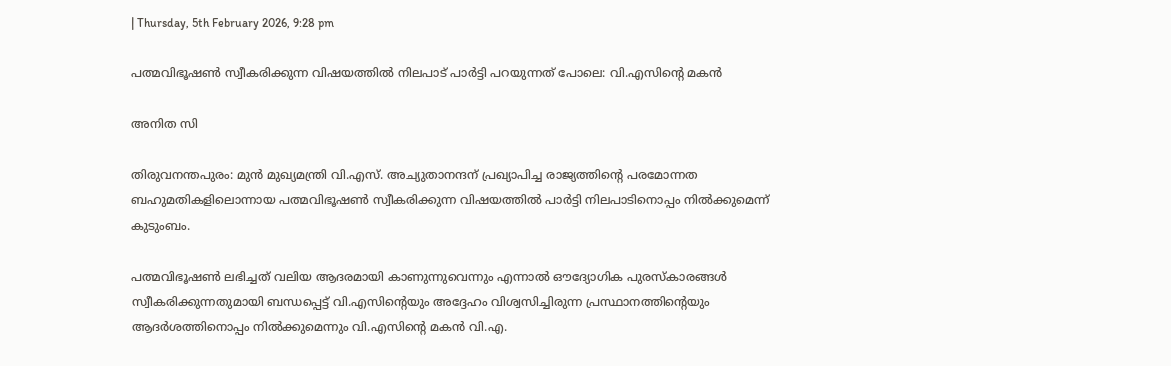| Thursday, 5th February 2026, 9:28 pm

പത്മവിഭൂഷണ്‍ സ്വീകരിക്കുന്ന വിഷയത്തില്‍ നിലപാട് പാര്‍ട്ടി പറയുന്നത് പോലെ: വി.എസിന്റെ മകന്‍

അനിത സി

തിരുവനന്തപുരം: മുന്‍ മുഖ്യമന്ത്രി വി.എസ്. അച്യുതാനന്ദന് പ്രഖ്യാപിച്ച രാജ്യത്തിന്റെ പരമോന്നത ബഹുമതികളിലൊന്നായ പത്മവിഭൂഷണ്‍ സ്വീകരിക്കുന്ന വിഷയത്തില്‍ പാര്‍ട്ടി നിലപാടിനൊപ്പം നില്‍ക്കുമെന്ന് കുടുംബം.

പത്മവിഭൂഷണ്‍ ലഭിച്ചത് വലിയ ആദരമായി കാണുന്നുവെന്നും എന്നാല്‍ ഔദ്യോഗിക പുരസ്‌കാരങ്ങള്‍ സ്വീകരിക്കുന്നതുമായി ബന്ധപ്പെട്ട് വി.എസിന്റെയും അദ്ദേഹം വിശ്വസിച്ചിരുന്ന പ്രസ്ഥാനത്തിന്റെയും ആദര്‍ശത്തിനൊപ്പം നില്‍ക്കുമെന്നും വി.എസിന്റെ മകന്‍ വി.എ.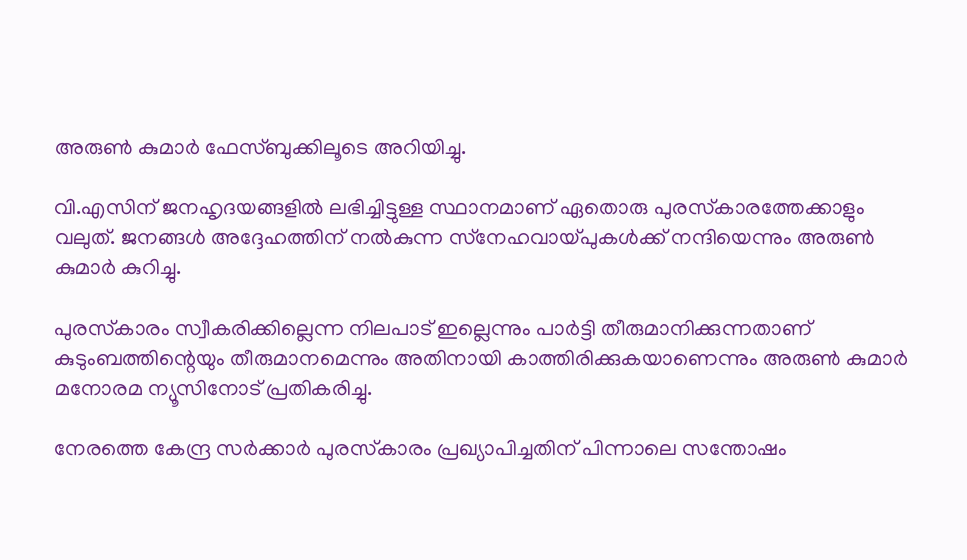അരുണ്‍ കുമാര്‍ ഫേസ്ബുക്കിലൂടെ അറിയിച്ചു.

വി.എസിന് ജനഹൃദയങ്ങളില്‍ ലഭിച്ചിട്ടുള്ള സ്ഥാനമാണ് ഏതൊരു പുരസ്‌കാരത്തേക്കാളും വലുത്. ജനങ്ങള്‍ അദ്ദേഹത്തിന് നല്‍കുന്ന സ്‌നേഹവായ്പുകള്‍ക്ക് നന്ദിയെന്നും അരുണ്‍ കുമാര്‍ കുറിച്ചു.

പുരസ്‌കാരം സ്വീകരിക്കില്ലെന്ന നിലപാട് ഇല്ലെന്നും പാര്‍ട്ടി തീരുമാനിക്കുന്നതാണ് കുടുംബത്തിന്റെയും തീരുമാനമെന്നും അതിനായി കാത്തിരിക്കുകയാണെന്നും അരുണ്‍ കുമാര്‍ മനോരമ ന്യൂസിനോട് പ്രതികരിച്ചു.

നേരത്തെ കേന്ദ്ര സര്‍ക്കാര്‍ പുരസ്‌കാരം പ്രഖ്യാപിച്ചതിന് പിന്നാലെ സന്തോഷം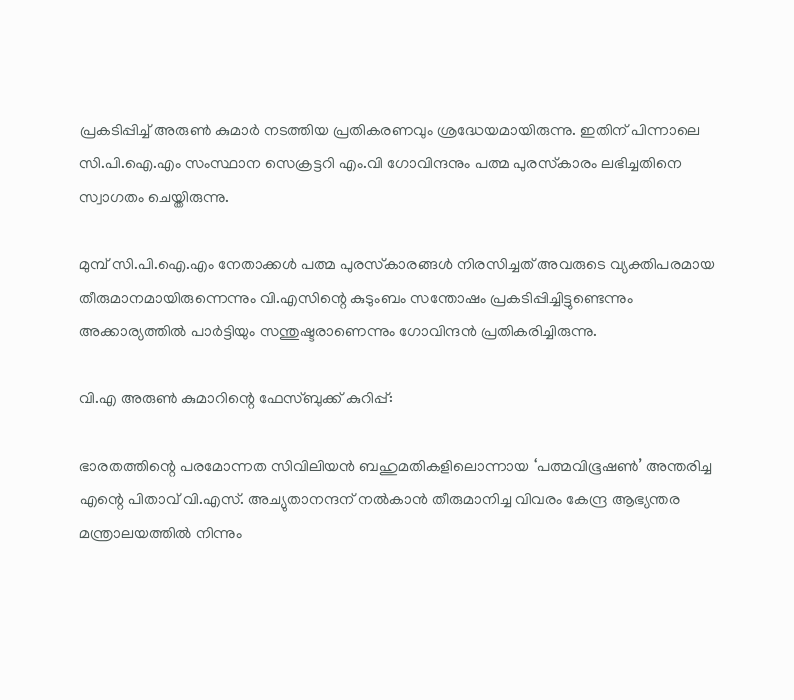പ്രകടിപ്പിച്ച് അരുണ്‍ കുമാര്‍ നടത്തിയ പ്രതികരണവും ശ്രദ്ധേയമായിരുന്നു. ഇതിന് പിന്നാലെ സി.പി.ഐ.എം സംസ്ഥാന സെക്രട്ടറി എം.വി ഗോവിന്ദനും പത്മ പുരസ്‌കാരം ലഭിച്ചതിനെ സ്വാഗതം ചെയ്തിരുന്നു.

മുമ്പ് സി.പി.ഐ.എം നേതാക്കള്‍ പത്മ പുരസ്‌കാരങ്ങള്‍ നിരസിച്ചത് അവരുടെ വ്യക്തിപരമായ തീരുമാനമായിരുന്നെന്നും വി.എസിന്റെ കുടുംബം സന്തോഷം പ്രകടിപ്പിച്ചിട്ടുണ്ടെന്നും അക്കാര്യത്തില്‍ പാര്‍ട്ടിയും സന്തുഷ്ടരാണെന്നും ഗോവിന്ദന്‍ പ്രതികരിച്ചിരുന്നു.

വി.എ അരുണ്‍ കുമാറിന്റെ ഫേസ്ബുക്ക് കുറിപ്പ്:

ഭാരതത്തിന്റെ പരമോന്നത സിവിലിയന്‍ ബഹുമതികളിലൊന്നായ ‘പത്മവിഭൂഷണ്‍’ അന്തരിച്ച എന്റെ പിതാവ് വി.എസ്. അച്യുതാനന്ദന് നല്‍കാന്‍ തീരുമാനിച്ച വിവരം കേന്ദ്ര ആഭ്യന്തര മന്ത്രാലയത്തില്‍ നിന്നും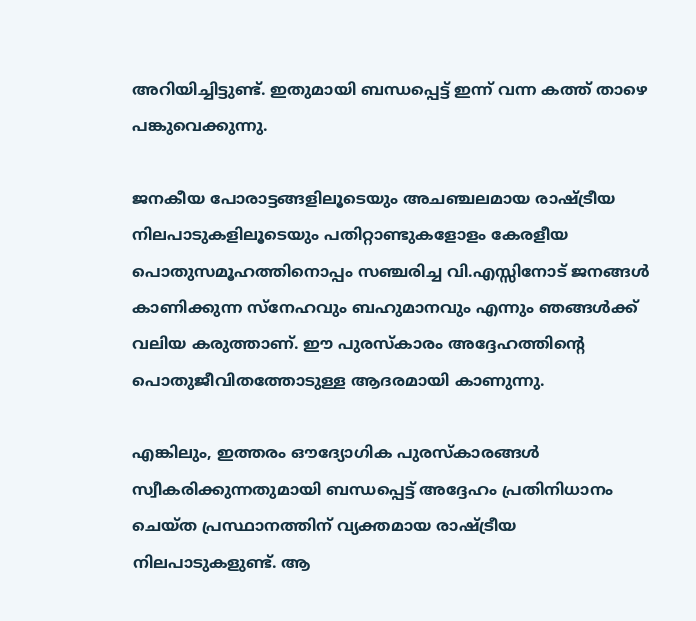അറിയിച്ചിട്ടുണ്ട്. ഇതുമായി ബന്ധപ്പെട്ട് ഇന്ന് വന്ന കത്ത് താഴെ പങ്കുവെക്കുന്നു.

ജനകീയ പോരാട്ടങ്ങളിലൂടെയും അചഞ്ചലമായ രാഷ്ട്രീയ നിലപാടുകളിലൂടെയും പതിറ്റാണ്ടുകളോളം കേരളീയ പൊതുസമൂഹത്തിനൊപ്പം സഞ്ചരിച്ച വി.എസ്സിനോട് ജനങ്ങള്‍ കാണിക്കുന്ന സ്‌നേഹവും ബഹുമാനവും എന്നും ഞങ്ങള്‍ക്ക് വലിയ കരുത്താണ്. ഈ പുരസ്‌കാരം അദ്ദേഹത്തിന്റെ പൊതുജീവിതത്തോടുള്ള ആദരമായി കാണുന്നു.

എങ്കിലും, ഇത്തരം ഔദ്യോഗിക പുരസ്‌കാരങ്ങള്‍ സ്വീകരിക്കുന്നതുമായി ബന്ധപ്പെട്ട് അദ്ദേഹം പ്രതിനിധാനം ചെയ്ത പ്രസ്ഥാനത്തിന് വ്യക്തമായ രാഷ്ട്രീയ നിലപാടുകളുണ്ട്. ആ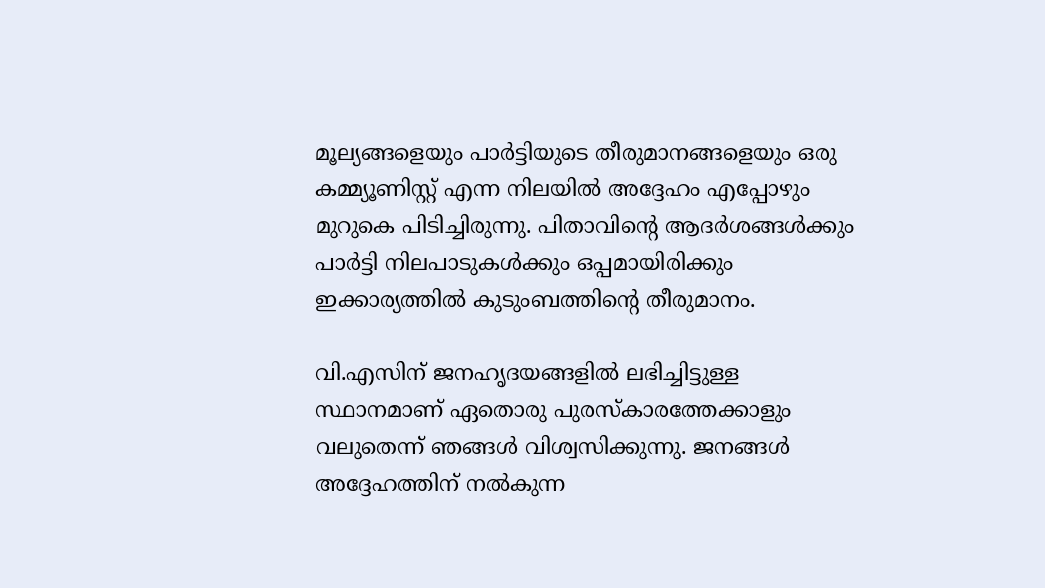മൂല്യങ്ങളെയും പാര്‍ട്ടിയുടെ തീരുമാനങ്ങളെയും ഒരു കമ്മ്യൂണിസ്റ്റ് എന്ന നിലയില്‍ അദ്ദേഹം എപ്പോഴും മുറുകെ പിടിച്ചിരുന്നു. പിതാവിന്റെ ആദര്‍ശങ്ങള്‍ക്കും പാര്‍ട്ടി നിലപാടുകള്‍ക്കും ഒപ്പമായിരിക്കും ഇക്കാര്യത്തില്‍ കുടുംബത്തിന്റെ തീരുമാനം.

വി.എസിന് ജനഹൃദയങ്ങളില്‍ ലഭിച്ചിട്ടുള്ള സ്ഥാനമാണ് ഏതൊരു പുരസ്‌കാരത്തേക്കാളും വലുതെന്ന് ഞങ്ങള്‍ വിശ്വസിക്കുന്നു. ജനങ്ങള്‍ അദ്ദേഹത്തിന് നല്‍കുന്ന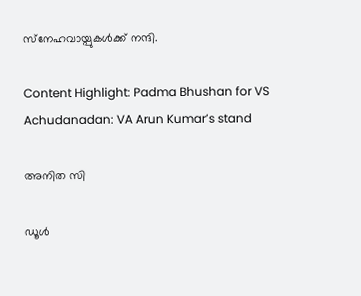സ്‌നേഹവായ്പുകള്‍ക്ക് നന്ദി.

Content Highlight: Padma Bhushan for VS Achudanadan: VA Arun Kumar’s stand

അനിത സി

ഡൂള്‍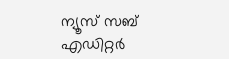ന്യൂസ് സബ് എഡിറ്റര്‍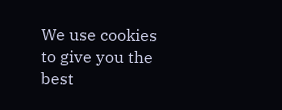We use cookies to give you the best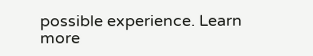possible experience. Learn more